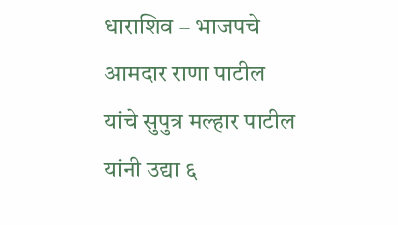धाराशिव – भाजपचे आमदार राणा पाटील यांचे सुपुत्र मल्हार पाटील यांनी उद्या ६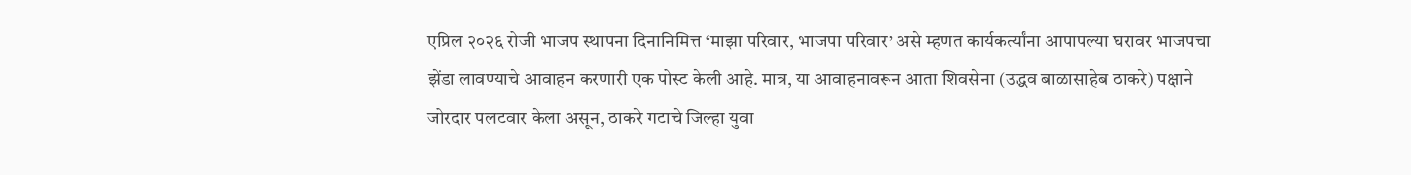एप्रिल २०२६ रोजी भाजप स्थापना दिनानिमित्त ‘माझा परिवार, भाजपा परिवार’ असे म्हणत कार्यकर्त्यांना आपापल्या घरावर भाजपचा झेंडा लावण्याचे आवाहन करणारी एक पोस्ट केली आहे. मात्र, या आवाहनावरून आता शिवसेना (उद्धव बाळासाहेब ठाकरे) पक्षाने जोरदार पलटवार केला असून, ठाकरे गटाचे जिल्हा युवा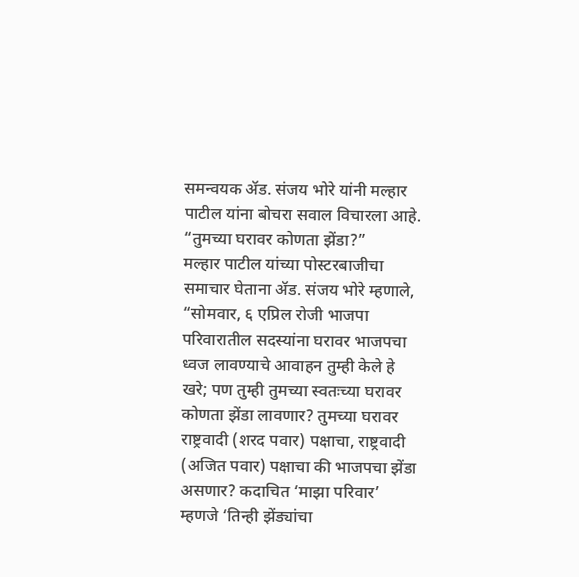समन्वयक ॲड. संजय भोरे यांनी मल्हार पाटील यांना बोचरा सवाल विचारला आहे.
“तुमच्या घरावर कोणता झेंडा?”
मल्हार पाटील यांच्या पोस्टरबाजीचा समाचार घेताना ॲड. संजय भोरे म्हणाले, “सोमवार, ६ एप्रिल रोजी भाजपा परिवारातील सदस्यांना घरावर भाजपचा ध्वज लावण्याचे आवाहन तुम्ही केले हे खरे; पण तुम्ही तुमच्या स्वतःच्या घरावर कोणता झेंडा लावणार? तुमच्या घरावर राष्ट्रवादी (शरद पवार) पक्षाचा, राष्ट्रवादी (अजित पवार) पक्षाचा की भाजपचा झेंडा असणार? कदाचित ‘माझा परिवार’ म्हणजे ‘तिन्ही झेंड्यांचा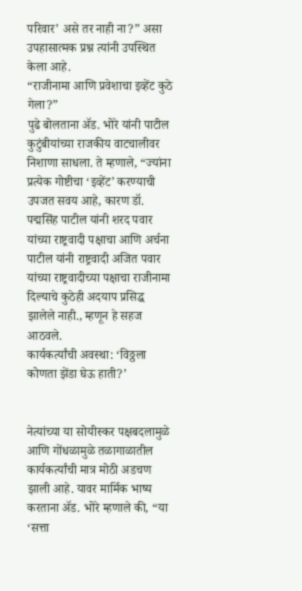परिवार’ असे तर नाही ना?” असा उपहासात्मक प्रश्न त्यांनी उपस्थित केला आहे.
“राजीनामा आणि प्रवेशाचा इव्हेंट कुठे गेला?”
पुढे बोलताना ॲड. भोरे यांनी पाटील कुटुंबीयांच्या राजकीय वाटचालीवर निशाणा साधला. ते म्हणाले, “ज्यांना प्रत्येक गोष्टीचा ‘इव्हेंट’ करण्याची उपजत सवय आहे, कारण डॉ. पद्मसिंह पाटील यांनी शरद पवार यांच्या राष्ट्रवादी पक्षाचा आणि अर्चना पाटील यांनी राष्ट्रवादी अजित पवार यांच्या राष्ट्रवादीच्या पक्षाचा राजीनामा दिल्याचे कुठेही अदयाप प्रसिद्ध झालेले नाही., म्हणून हे सहज आठवले.
कार्यकर्त्यांची अवस्था: ‘विठ्ठला कोणता झेंडा घेऊ हाती?’


नेत्यांच्या या सोयीस्कर पक्षबदलामुळे आणि गोंधळामुळे तळागाळातील कार्यकर्त्यांची मात्र मोठी अडचण झाली आहे. यावर मार्मिक भाष्य करताना ॲड. भोरे म्हणाले की, “या ‘सत्ता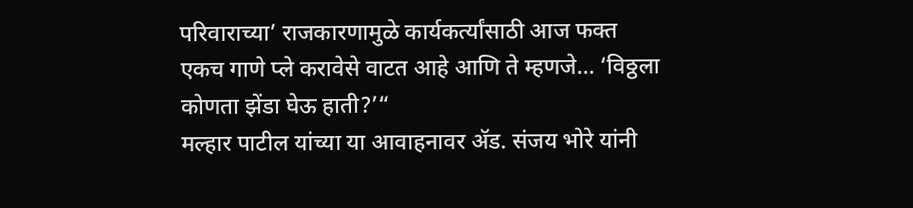परिवाराच्या’ राजकारणामुळे कार्यकर्त्यांसाठी आज फक्त एकच गाणे प्ले करावेसे वाटत आहे आणि ते म्हणजे… ‘विठ्ठला कोणता झेंडा घेऊ हाती?’“
मल्हार पाटील यांच्या या आवाहनावर ॲड. संजय भोरे यांनी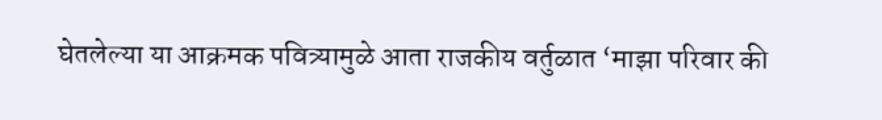घेतलेल्या या आक्रमक पवित्र्यामुळे आता राजकीय वर्तुळात ‘माझा परिवार की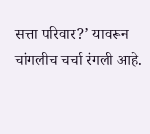सत्ता परिवार?’ यावरून चांगलीच चर्चा रंगली आहे.